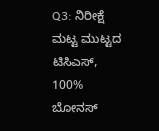Q3: ನಿರೀಕ್ಷೆ ಮಟ್ಟ ಮುಟ್ಟದ ಟಿಸಿಎಸ್, 100% ಬೋನಸ್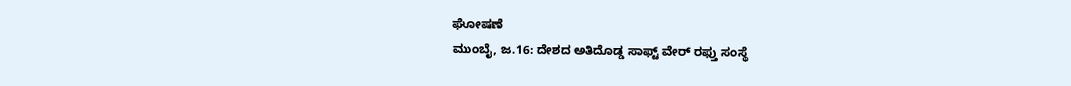ಘೋಷಣೆ
ಮುಂಬೈ, ಜ.16: ದೇಶದ ಅತಿದೊಡ್ಡ ಸಾಫ್ಟ್ ವೇರ್ ರಫ್ತು ಸಂಸ್ಥೆ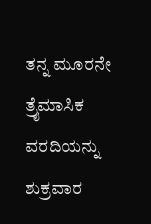ತನ್ನ ಮೂರನೇ ತ್ರೈಮಾಸಿಕ ವರದಿಯನ್ನು ಶುಕ್ರವಾರ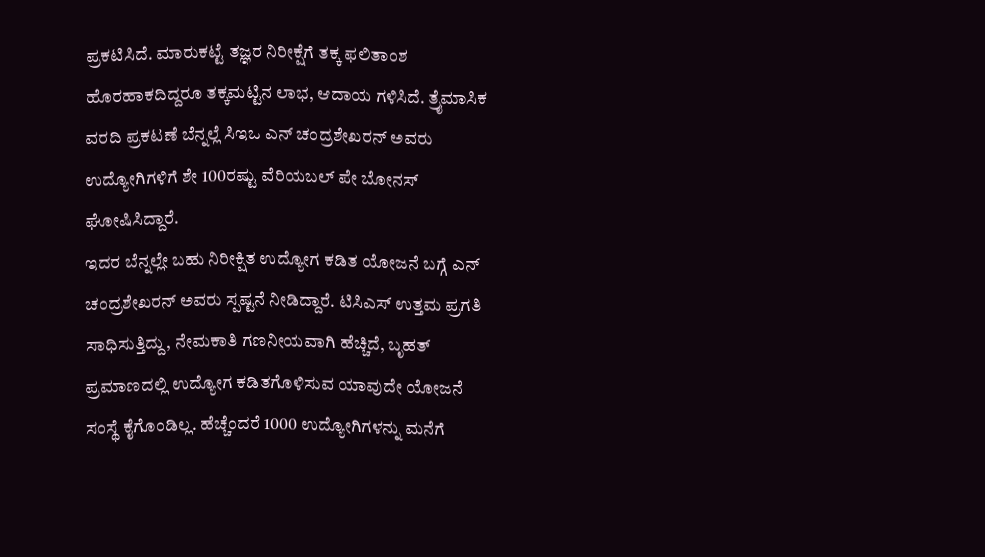ಪ್ರಕಟಿಸಿದೆ. ಮಾರುಕಟ್ಟೆ ತಜ್ಞರ ನಿರೀಕ್ಷೆಗೆ ತಕ್ಕ ಫಲಿತಾಂಶ ಹೊರಹಾಕದಿದ್ದರೂ ತಕ್ಕಮಟ್ಟಿನ ಲಾಭ, ಆದಾಯ ಗಳಿಸಿದೆ. ತ್ರೈಮಾಸಿಕ ವರದಿ ಪ್ರಕಟಣೆ ಬೆನ್ನಲ್ಲೆ ಸಿಇಒ ಎನ್ ಚಂದ್ರಶೇಖರನ್ ಅವರು ಉದ್ಯೋಗಿಗಳಿಗೆ ಶೇ 100ರಷ್ಟು ವೆರಿಯಬಲ್ ಪೇ ಬೋನಸ್ ಘೋಷಿಸಿದ್ದಾರೆ.
ಇದರ ಬೆನ್ನಲ್ಲೇ ಬಹು ನಿರೀಕ್ಷಿತ ಉದ್ಯೋಗ ಕಡಿತ ಯೋಜನೆ ಬಗ್ಗೆ ಎನ್ ಚಂದ್ರಶೇಖರನ್ ಅವರು ಸ್ಪಷ್ಟನೆ ನೀಡಿದ್ದಾರೆ. ಟಿಸಿಎಸ್ ಉತ್ತಮ ಪ್ರಗತಿ ಸಾಧಿಸುತ್ತಿದ್ದು, ನೇಮಕಾತಿ ಗಣನೀಯವಾಗಿ ಹೆಚ್ಚಿದೆ, ಬೃಹತ್ ಪ್ರಮಾಣದಲ್ಲಿ ಉದ್ಯೋಗ ಕಡಿತಗೊಳಿಸುವ ಯಾವುದೇ ಯೋಜನೆ ಸಂಸ್ಥೆ ಕೈಗೊಂಡಿಲ್ಲ. ಹೆಚ್ಚೆಂದರೆ 1000 ಉದ್ಯೋಗಿಗಳನ್ನು ಮನೆಗೆ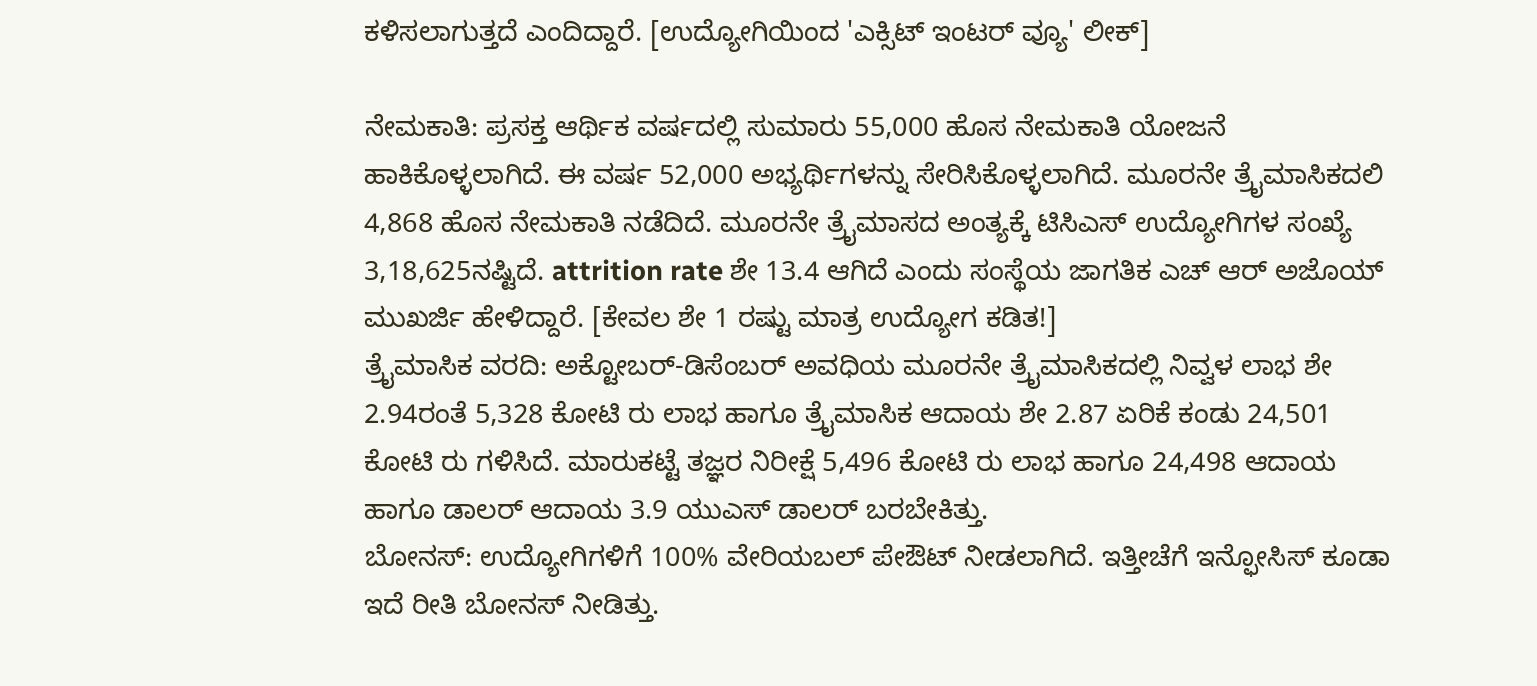ಕಳಿಸಲಾಗುತ್ತದೆ ಎಂದಿದ್ದಾರೆ. [ಉದ್ಯೋಗಿಯಿಂದ 'ಎಕ್ಸಿಟ್ ಇಂಟರ್ ವ್ಯೂ' ಲೀಕ್]

ನೇಮಕಾತಿ: ಪ್ರಸಕ್ತ ಆರ್ಥಿಕ ವರ್ಷದಲ್ಲಿ ಸುಮಾರು 55,000 ಹೊಸ ನೇಮಕಾತಿ ಯೋಜನೆ ಹಾಕಿಕೊಳ್ಳಲಾಗಿದೆ. ಈ ವರ್ಷ 52,000 ಅಭ್ಯರ್ಥಿಗಳನ್ನು ಸೇರಿಸಿಕೊಳ್ಳಲಾಗಿದೆ. ಮೂರನೇ ತ್ರೈಮಾಸಿಕದಲಿ 4,868 ಹೊಸ ನೇಮಕಾತಿ ನಡೆದಿದೆ. ಮೂರನೇ ತ್ರೈಮಾಸದ ಅಂತ್ಯಕ್ಕೆ ಟಿಸಿಎಸ್ ಉದ್ಯೋಗಿಗಳ ಸಂಖ್ಯೆ 3,18,625ನಷ್ಟಿದೆ. attrition rate ಶೇ 13.4 ಆಗಿದೆ ಎಂದು ಸಂಸ್ಥೆಯ ಜಾಗತಿಕ ಎಚ್ ಆರ್ ಅಜೊಯ್ ಮುಖರ್ಜಿ ಹೇಳಿದ್ದಾರೆ. [ಕೇವಲ ಶೇ 1 ರಷ್ಟು ಮಾತ್ರ ಉದ್ಯೋಗ ಕಡಿತ!]
ತ್ರೈಮಾಸಿಕ ವರದಿ: ಅಕ್ಟೋಬರ್-ಡಿಸೆಂಬರ್ ಅವಧಿಯ ಮೂರನೇ ತ್ರೈಮಾಸಿಕದಲ್ಲಿ ನಿವ್ವಳ ಲಾಭ ಶೇ 2.94ರಂತೆ 5,328 ಕೋಟಿ ರು ಲಾಭ ಹಾಗೂ ತ್ರೈಮಾಸಿಕ ಆದಾಯ ಶೇ 2.87 ಏರಿಕೆ ಕಂಡು 24,501 ಕೋಟಿ ರು ಗಳಿಸಿದೆ. ಮಾರುಕಟ್ಟೆ ತಜ್ಞರ ನಿರೀಕ್ಷೆ 5,496 ಕೋಟಿ ರು ಲಾಭ ಹಾಗೂ 24,498 ಆದಾಯ ಹಾಗೂ ಡಾಲರ್ ಆದಾಯ 3.9 ಯುಎಸ್ ಡಾಲರ್ ಬರಬೇಕಿತ್ತು.
ಬೋನಸ್: ಉದ್ಯೋಗಿಗಳಿಗೆ 100% ವೇರಿಯಬಲ್ ಪೇಔಟ್ ನೀಡಲಾಗಿದೆ. ಇತ್ತೀಚೆಗೆ ಇನ್ಫೋಸಿಸ್ ಕೂಡಾ ಇದೆ ರೀತಿ ಬೋನಸ್ ನೀಡಿತ್ತು.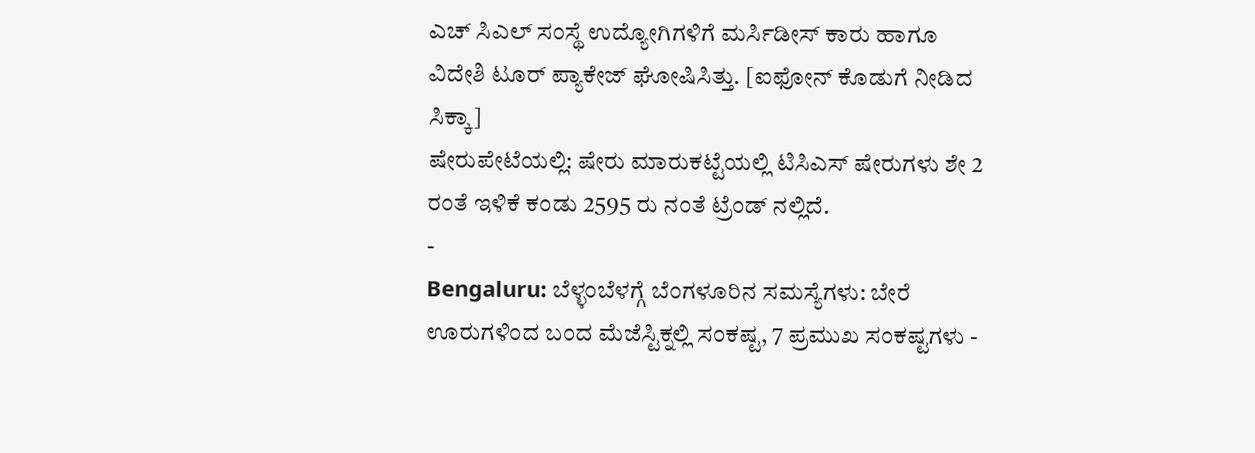ಎಚ್ ಸಿಎಲ್ ಸಂಸ್ಥೆ ಉದ್ಯೋಗಿಗಳಿಗೆ ಮರ್ಸಿಡೀಸ್ ಕಾರು ಹಾಗೂ ವಿದೇಶಿ ಟೂರ್ ಪ್ಯಾಕೇಜ್ ಘೋಷಿಸಿತ್ತು. [ಐಫೋನ್ ಕೊಡುಗೆ ನೀಡಿದ ಸಿಕ್ಕಾ]
ಷೇರುಪೇಟೆಯಲ್ಲಿ: ಷೇರು ಮಾರುಕಟ್ಟೆಯಲ್ಲಿ ಟಿಸಿಎಸ್ ಷೇರುಗಳು ಶೇ 2 ರಂತೆ ಇಳಿಕೆ ಕಂಡು 2595 ರು ನಂತೆ ಟ್ರೆಂಡ್ ನಲ್ಲಿದೆ.
-
Bengaluru: ಬೆಳ್ಳಂಬೆಳಗ್ಗೆ ಬೆಂಗಳೂರಿನ ಸಮಸ್ಯೆಗಳು: ಬೇರೆ ಊರುಗಳಿಂದ ಬಂದ ಮೆಜೆಸ್ಟಿಕ್ನಲ್ಲಿ ಸಂಕಷ್ಟ, 7 ಪ್ರಮುಖ ಸಂಕಷ್ಟಗಳು -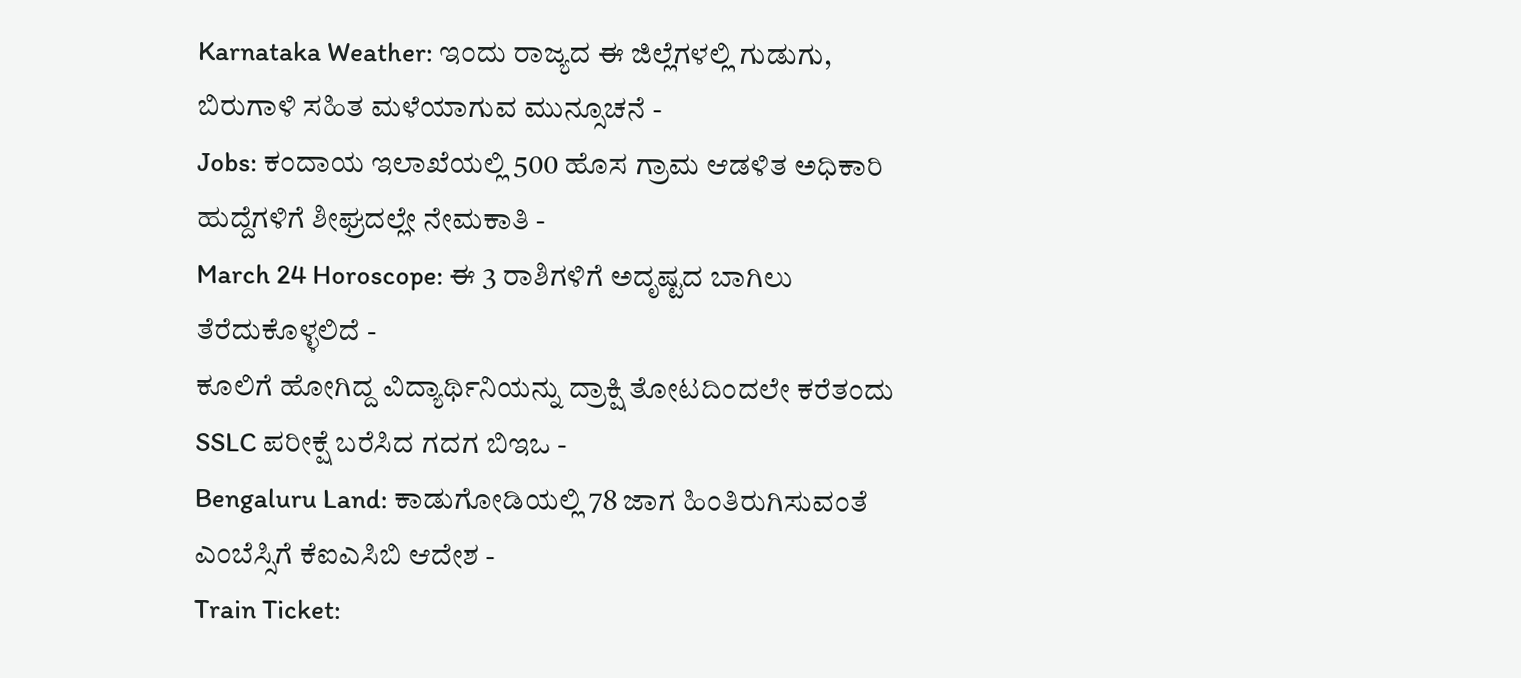Karnataka Weather: ಇಂದು ರಾಜ್ಯದ ಈ ಜಿಲ್ಲೆಗಳಲ್ಲಿ ಗುಡುಗು, ಬಿರುಗಾಳಿ ಸಹಿತ ಮಳೆಯಾಗುವ ಮುನ್ಸೂಚನೆ -
Jobs: ಕಂದಾಯ ಇಲಾಖೆಯಲ್ಲಿ 500 ಹೊಸ ಗ್ರಾಮ ಆಡಳಿತ ಅಧಿಕಾರಿ ಹುದ್ದೆಗಳಿಗೆ ಶೀಘ್ರದಲ್ಲೇ ನೇಮಕಾತಿ -
March 24 Horoscope: ಈ 3 ರಾಶಿಗಳಿಗೆ ಅದೃಷ್ಟದ ಬಾಗಿಲು ತೆರೆದುಕೊಳ್ಳಲಿದೆ -
ಕೂಲಿಗೆ ಹೋಗಿದ್ದ ವಿದ್ಯಾರ್ಥಿನಿಯನ್ನು ದ್ರಾಕ್ಷಿ ತೋಟದಿಂದಲೇ ಕರೆತಂದು SSLC ಪರೀಕ್ಷೆ ಬರೆಸಿದ ಗದಗ ಬಿಇಒ -
Bengaluru Land: ಕಾಡುಗೋಡಿಯಲ್ಲಿ 78 ಜಾಗ ಹಿಂತಿರುಗಿಸುವಂತೆ ಎಂಬೆಸ್ಸಿಗೆ ಕೆಐಎಸಿಬಿ ಆದೇಶ -
Train Ticket: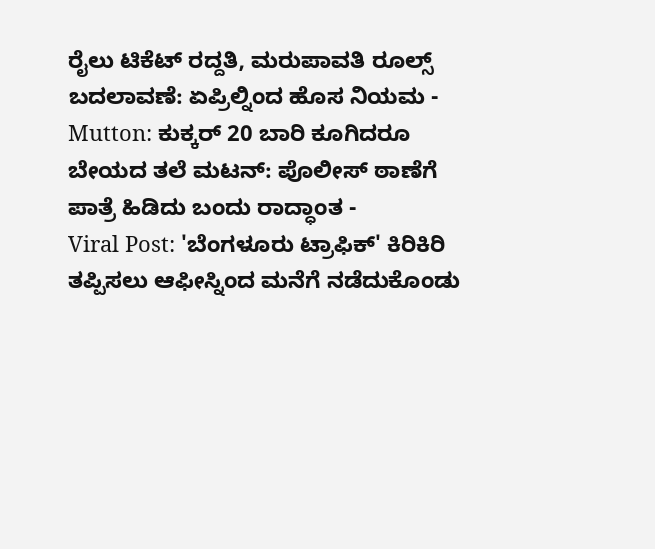ರೈಲು ಟಿಕೆಟ್ ರದ್ದತಿ, ಮರುಪಾವತಿ ರೂಲ್ಸ್ ಬದಲಾವಣೆ: ಏಪ್ರಿಲ್ನಿಂದ ಹೊಸ ನಿಯಮ -
Mutton: ಕುಕ್ಕರ್ 20 ಬಾರಿ ಕೂಗಿದರೂ ಬೇಯದ ತಲೆ ಮಟನ್: ಪೊಲೀಸ್ ಠಾಣೆಗೆ ಪಾತ್ರೆ ಹಿಡಿದು ಬಂದು ರಾದ್ಧಾಂತ -
Viral Post: 'ಬೆಂಗಳೂರು ಟ್ರಾಫಿಕ್' ಕಿರಿಕಿರಿ ತಪ್ಪಿಸಲು ಆಫೀಸ್ನಿಂದ ಮನೆಗೆ ನಡೆದುಕೊಂಡು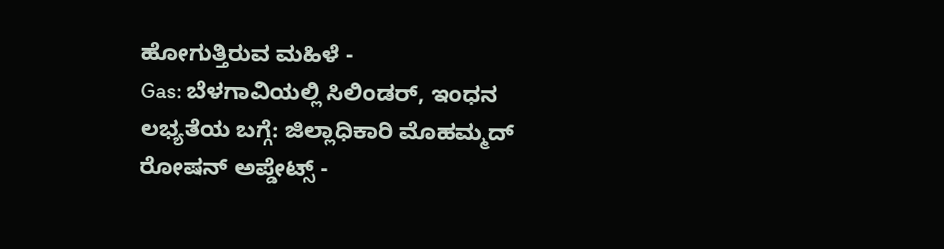ಹೋಗುತ್ತಿರುವ ಮಹಿಳೆ -
Gas: ಬೆಳಗಾವಿಯಲ್ಲಿ ಸಿಲಿಂಡರ್, ಇಂಧನ ಲಭ್ಯತೆಯ ಬಗ್ಗೆ: ಜಿಲ್ಲಾಧಿಕಾರಿ ಮೊಹಮ್ಮದ್ ರೋಷನ್ ಅಪ್ಡೇಟ್ಸ್ -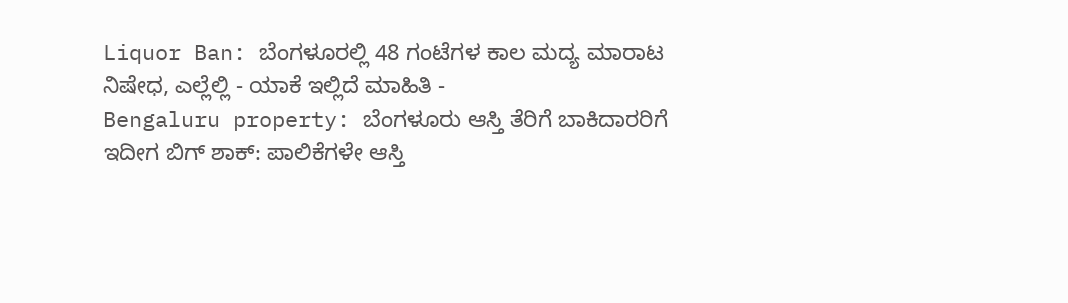Liquor Ban: ಬೆಂಗಳೂರಲ್ಲಿ 48 ಗಂಟೆಗಳ ಕಾಲ ಮದ್ಯ ಮಾರಾಟ ನಿಷೇಧ, ಎಲ್ಲೆಲ್ಲಿ - ಯಾಕೆ ಇಲ್ಲಿದೆ ಮಾಹಿತಿ -
Bengaluru property: ಬೆಂಗಳೂರು ಆಸ್ತಿ ತೆರಿಗೆ ಬಾಕಿದಾರರಿಗೆ ಇದೀಗ ಬಿಗ್ ಶಾಕ್: ಪಾಲಿಕೆಗಳೇ ಆಸ್ತಿ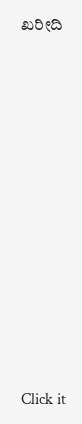ಖರೀದಿ












Click it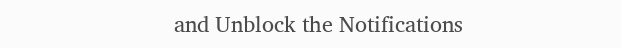and Unblock the Notifications